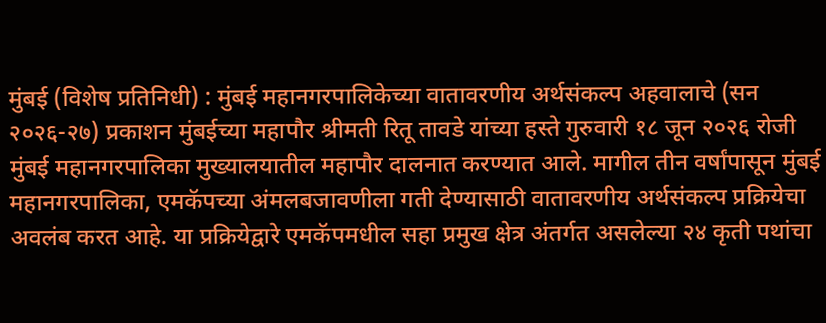मुंबई (विशेष प्रतिनिधी) : मुंबई महानगरपालिकेच्या वातावरणीय अर्थसंकल्प अहवालाचे (सन २०२६-२७) प्रकाशन मुंबईच्या महापौर श्रीमती रितू तावडे यांच्या हस्ते गुरुवारी १८ जून २०२६ रोजी मुंबई महानगरपालिका मुख्यालयातील महापौर दालनात करण्यात आले. मागील तीन वर्षांपासून मुंबई महानगरपालिका, एमकॅपच्या अंमलबजावणीला गती देण्यासाठी वातावरणीय अर्थसंकल्प प्रक्रियेचा अवलंब करत आहे. या प्रक्रियेद्वारे एमकॅपमधील सहा प्रमुख क्षेत्र अंतर्गत असलेल्या २४ कृती पथांचा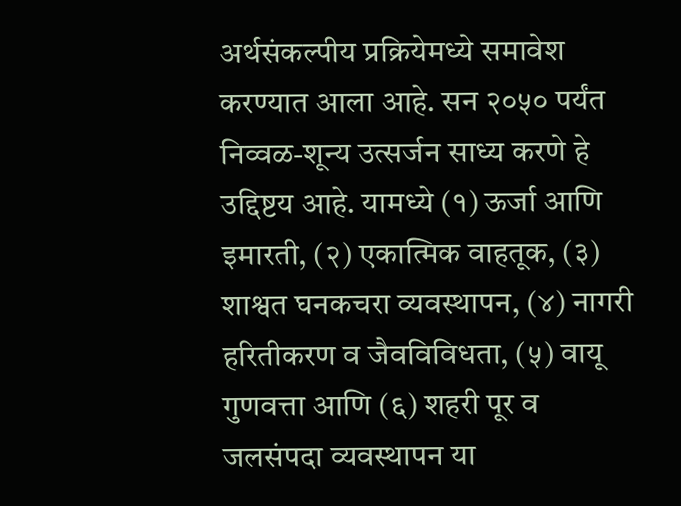अर्थसंकल्पीय प्रक्रियेमध्ये समावेश करण्यात आला आहे. सन २०५० पर्यंत निव्वळ-शून्य उत्सर्जन साध्य करणे हे उद्दिष्टय आहे. यामध्ये (१) ऊर्जा आणि इमारती, (२) एकात्मिक वाहतूक, (३) शाश्वत घनकचरा व्यवस्थापन, (४) नागरी हरितीकरण व जैवविविधता, (५) वायू गुणवत्ता आणि (६) शहरी पूर व जलसंपदा व्यवस्थापन या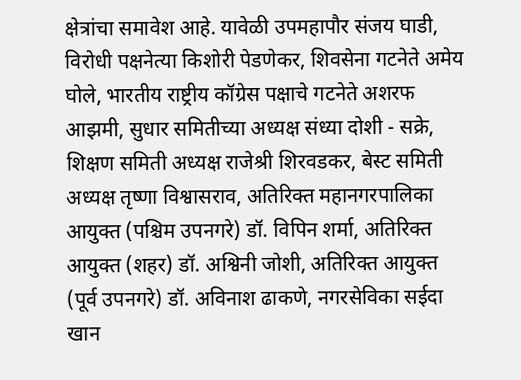क्षेत्रांचा समावेश आहे. यावेळी उपमहापौर संजय घाडी, विरोधी पक्षनेत्या किशोरी पेडणेकर, शिवसेना गटनेते अमेय घोले, भारतीय राष्ट्रीय कॉग्रेस पक्षाचे गटनेते अशरफ आझमी, सुधार समितीच्या अध्यक्ष संध्या दोशी - सक्रे, शिक्षण समिती अध्यक्ष राजेश्री शिरवडकर, बेस्ट समिती अध्यक्ष तृष्णा विश्वासराव, अतिरिक्त महानगरपालिका आयुक्त (पश्चिम उपनगरे) डॉ. विपिन शर्मा, अतिरिक्त आयुक्त (शहर) डॉ. अश्विनी जोशी, अतिरिक्त आयुक्त (पूर्व उपनगरे) डॉ. अविनाश ढाकणे, नगरसेविका सईदा खान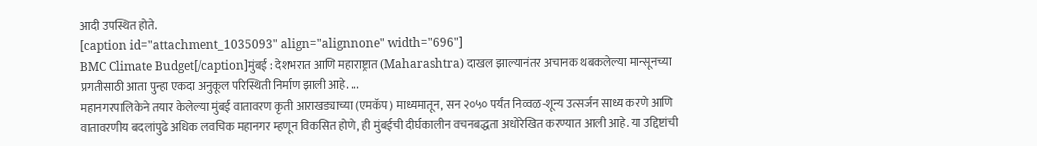आदी उपस्थित होते.
[caption id="attachment_1035093" align="alignnone" width="696"]
BMC Climate Budget[/caption]मुंबई : देशभरात आणि महाराष्ट्रात (Maharashtra) दाखल झाल्यानंतर अचानक थबकलेल्या मान्सूनच्या प्रगतीसाठी आता पुन्हा एकदा अनुकूल परिस्थिती निर्माण झाली आहे. ...
महानगरपालिकेने तयार केलेल्या मुंबई वातावरण कृती आराखड्याच्या (एमकॅप) माध्यमातून, सन २०५० पर्यंत निव्वळ-शून्य उत्सर्जन साध्य करणे आणि वातावरणीय बदलांपुढे अधिक लवचिक महानगर म्हणून विकसित होणे, ही मुंबईची दीर्घकालीन वचनबद्धता अधोरेखित करण्यात आली आहे. या उद्दिष्टांची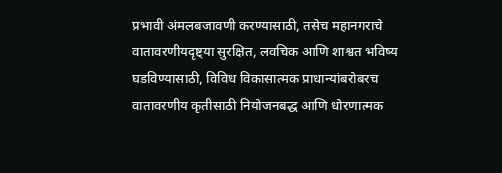प्रभावी अंमलबजावणी करण्यासाठी, तसेच महानगराचे वातावरणीयदृष्ट्या सुरक्षित, लवचिक आणि शाश्वत भविष्य घडविण्यासाठी, विविध विकासात्मक प्राधान्यांबरोबरच वातावरणीय कृतीसाठी नियोजनबद्ध आणि धोरणात्मक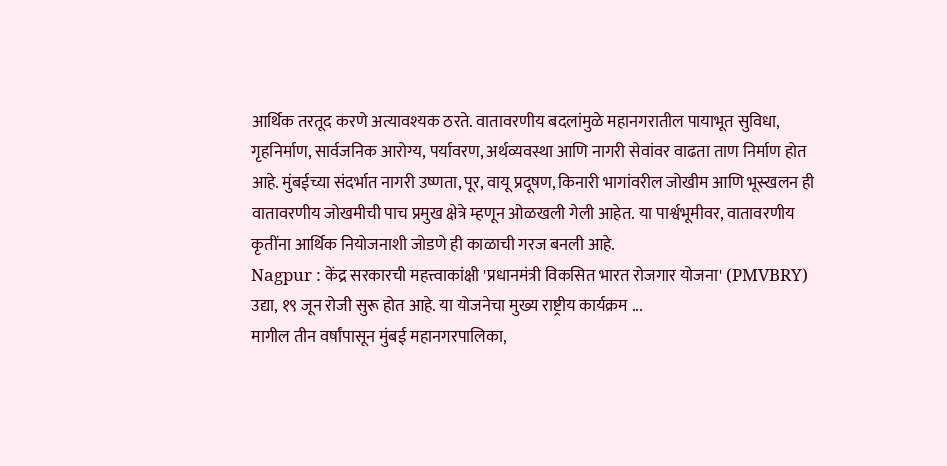आर्थिक तरतूद करणे अत्यावश्यक ठरते. वातावरणीय बदलांमुळे महानगरातील पायाभूत सुविधा, गृहनिर्माण, सार्वजनिक आरोग्य, पर्यावरण, अर्थव्यवस्था आणि नागरी सेवांवर वाढता ताण निर्माण होत आहे. मुंबईच्या संदर्भात नागरी उष्णता, पूर, वायू प्रदूषण, किनारी भागांवरील जोखीम आणि भूस्खलन ही वातावरणीय जोखमीची पाच प्रमुख क्षेत्रे म्हणून ओळखली गेली आहेत. या पार्श्वभूमीवर, वातावरणीय कृतींना आर्थिक नियोजनाशी जोडणे ही काळाची गरज बनली आहे.
Nagpur : केंद्र सरकारची महत्त्वाकांक्षी 'प्रधानमंत्री विकसित भारत रोजगार योजना' (PMVBRY) उद्या, १९ जून रोजी सुरू होत आहे. या योजनेचा मुख्य राष्ट्रीय कार्यक्रम ...
मागील तीन वर्षांपासून मुंबई महानगरपालिका,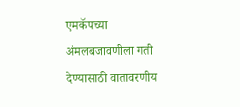एमकॅपच्या अंमलबजावणीला गती देण्यासाठी वातावरणीय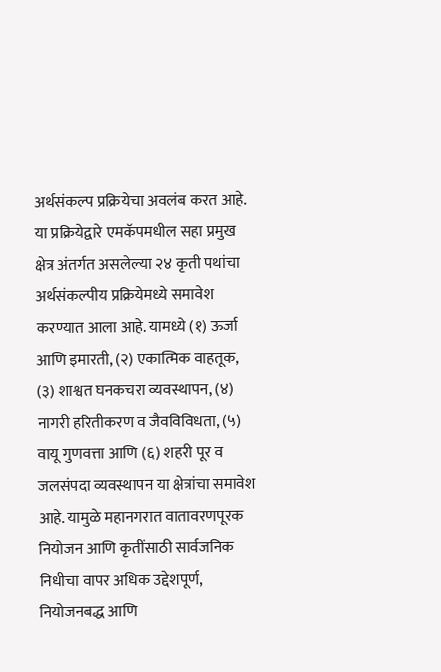अर्थसंकल्प प्रक्रियेचा अवलंब करत आहे. या प्रक्रियेद्वारे एमकॅपमधील सहा प्रमुख क्षेत्र अंतर्गत असलेल्या २४ कृती पथांचा अर्थसंकल्पीय प्रक्रियेमध्ये समावेश करण्यात आला आहे. यामध्ये (१) ऊर्जा आणि इमारती, (२) एकात्मिक वाहतूक, (३) शाश्वत घनकचरा व्यवस्थापन, (४) नागरी हरितीकरण व जैवविविधता, (५) वायू गुणवत्ता आणि (६) शहरी पूर व जलसंपदा व्यवस्थापन या क्षेत्रांचा समावेश आहे. यामुळे महानगरात वातावरणपूरक नियोजन आणि कृतींसाठी सार्वजनिक निधीचा वापर अधिक उद्देशपूर्ण, नियोजनबद्ध आणि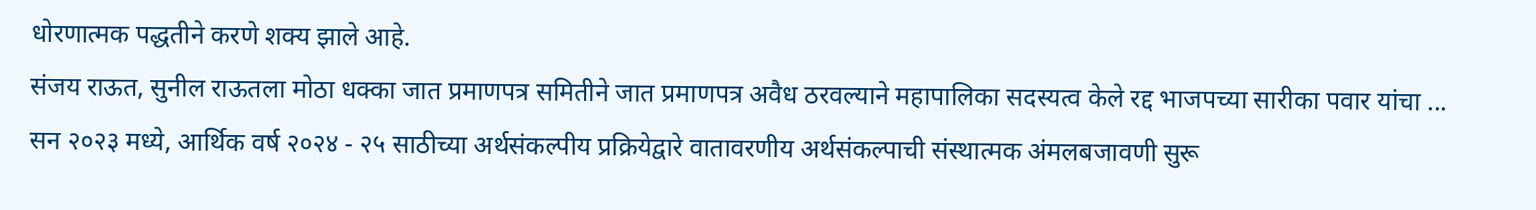धोरणात्मक पद्धतीने करणे शक्य झाले आहे.
संजय राऊत, सुनील राऊतला मोठा धक्का जात प्रमाणपत्र समितीने जात प्रमाणपत्र अवैध ठरवल्याने महापालिका सदस्यत्व केले रद्द भाजपच्या सारीका पवार यांचा ...
सन २०२३ मध्ये, आर्थिक वर्ष २०२४ - २५ साठीच्या अर्थसंकल्पीय प्रक्रियेद्वारे वातावरणीय अर्थसंकल्पाची संस्थात्मक अंमलबजावणी सुरू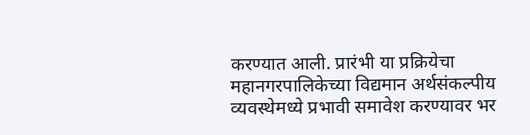करण्यात आली. प्रारंभी या प्रक्रियेचा महानगरपालिकेच्या विद्यमान अर्थसंकल्पीय व्यवस्थेमध्ये प्रभावी समावेश करण्यावर भर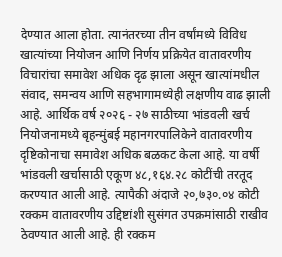देण्यात आला होता. त्यानंतरच्या तीन वर्षांमध्ये विविध खात्यांच्या नियोजन आणि निर्णय प्रक्रियेत वातावरणीय विचारांचा समावेश अधिक दृढ झाला असून खात्यांमधील संवाद, समन्वय आणि सहभागामध्येही लक्षणीय वाढ झाली आहे. आर्थिक वर्ष २०२६ - २७ साठीच्या भांडवली खर्च नियोजनामध्ये बृहन्मुंबई महानगरपालिकेने वातावरणीय दृष्टिकोनाचा समावेश अधिक बळकट केला आहे. या वर्षी भांडवली खर्चासाठी एकूण ४८,१६४.२८ कोटींची तरतूद करण्यात आली आहे. त्यापैकी अंदाजे २०,७३०.०४ कोटी रक्कम वातावरणीय उद्दिष्टांशी सुसंगत उपक्रमांसाठी राखीव ठेवण्यात आली आहे. ही रक्कम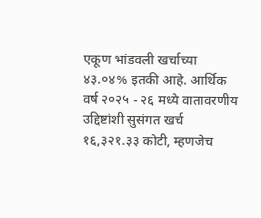एकूण भांडवली खर्चाच्या ४३.०४% इतकी आहे. आर्थिक वर्ष २०२५ - २६ मध्ये वातावरणीय उद्दिष्टांशी सुसंगत खर्च १६,३२१.३३ कोटी, म्हणजेच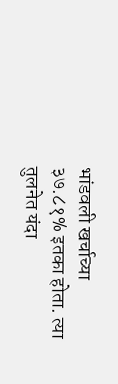भांडवली खर्चाच्या ३७.८१% इतका होता. त्या तुलनेत यंदा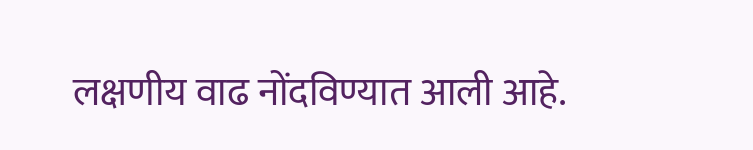लक्षणीय वाढ नोंदविण्यात आली आहे.